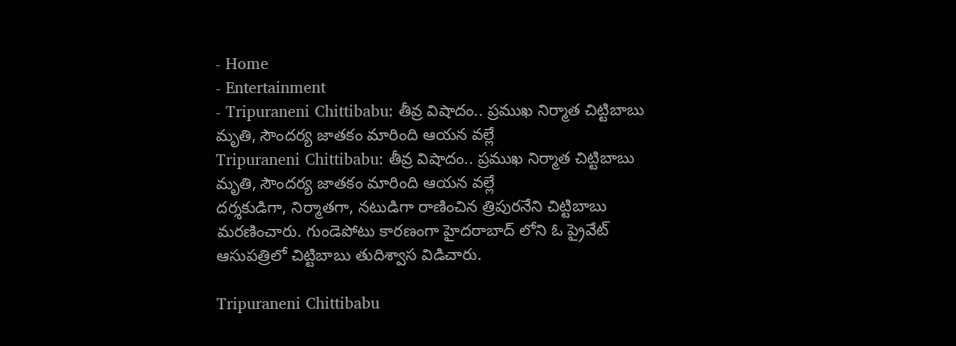- Home
- Entertainment
- Tripuraneni Chittibabu: తీవ్ర విషాదం.. ప్రముఖ నిర్మాత చిట్టిబాబు మృతి, సౌందర్య జాతకం మారింది ఆయన వల్లే
Tripuraneni Chittibabu: తీవ్ర విషాదం.. ప్రముఖ నిర్మాత చిట్టిబాబు మృతి, సౌందర్య జాతకం మారింది ఆయన వల్లే
దర్శకుడిగా, నిర్మాతగా, నటుడిగా రాణించిన త్రిపురనేని చిట్టిబాబు మరణించారు. గుండెపోటు కారణంగా హైదరాబాద్ లోని ఓ ప్రైవేట్ ఆసుపత్రిలో చిట్టిబాబు తుదిశ్వాస విడిచారు.

Tripuraneni Chittibabu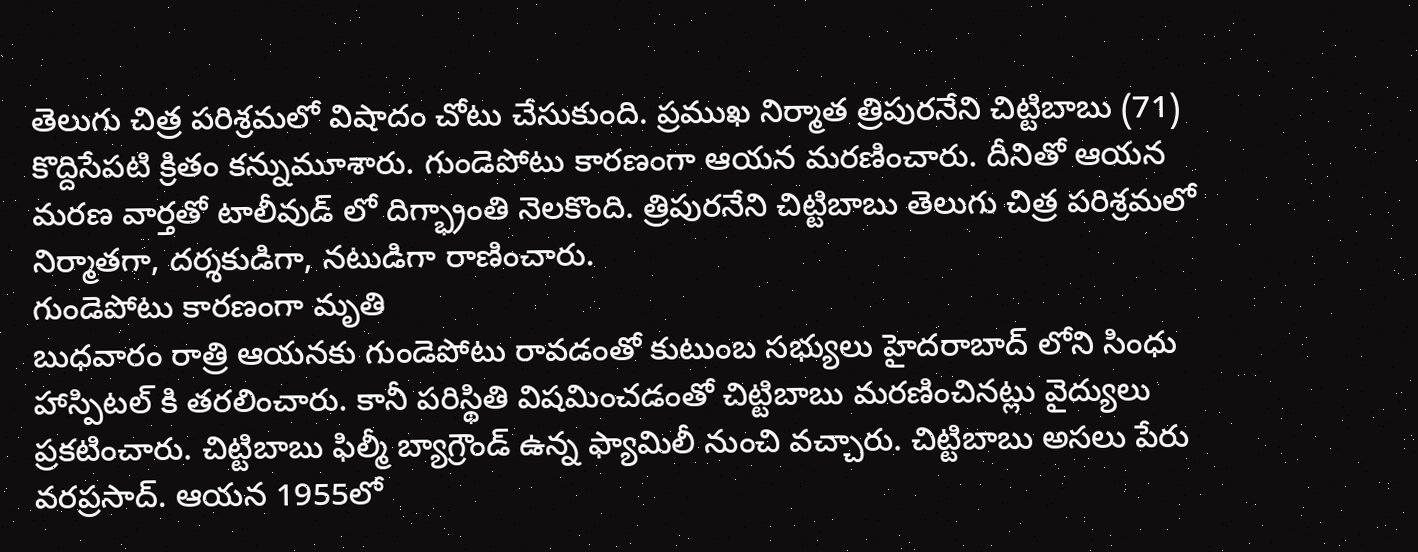తెలుగు చిత్ర పరిశ్రమలో విషాదం చోటు చేసుకుంది. ప్రముఖ నిర్మాత త్రిపురనేని చిట్టిబాబు (71) కొద్దిసేపటి క్రితం కన్నుమూశారు. గుండెపోటు కారణంగా ఆయన మరణించారు. దీనితో ఆయన మరణ వార్తతో టాలీవుడ్ లో దిగ్భ్రాంతి నెలకొంది. త్రిపురనేని చిట్టిబాబు తెలుగు చిత్ర పరిశ్రమలో నిర్మాతగా, దర్శకుడిగా, నటుడిగా రాణించారు.
గుండెపోటు కారణంగా మృతి
బుధవారం రాత్రి ఆయనకు గుండెపోటు రావడంతో కుటుంబ సభ్యులు హైదరాబాద్ లోని సింధు హాస్పిటల్ కి తరలించారు. కానీ పరిస్థితి విషమించడంతో చిట్టిబాబు మరణించినట్లు వైద్యులు ప్రకటించారు. చిట్టిబాబు ఫిల్మీ బ్యాగ్రౌండ్ ఉన్న ఫ్యామిలీ నుంచి వచ్చారు. చిట్టిబాబు అసలు పేరు వరప్రసాద్. ఆయన 1955లో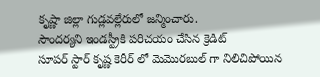కృష్ణా జిల్లా గుడ్లవల్లేరులో జన్మించారు.
సౌందర్యని ఇండస్ట్రీకి పరిచయం చేసిన క్రెడిట్
సూపర్ స్టార్ కృష్ణ కెరీర్ లో మెమొరబుల్ గా నిలిచిపోయిన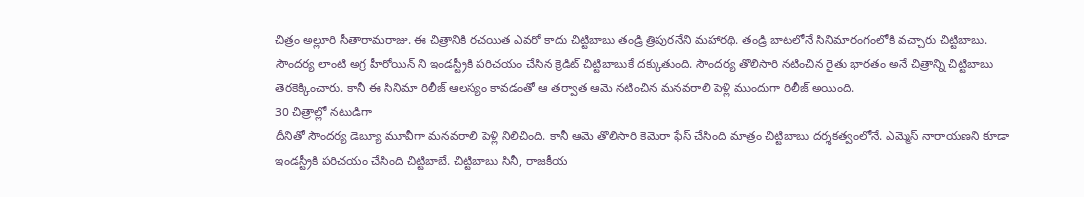చిత్రం అల్లూరి సీతారామరాజు. ఈ చిత్రానికి రచయిత ఎవరో కాదు చిట్టిబాబు తండ్రి త్రిపురనేని మహారథి. తండ్రి బాటలోనే సినిమారంగంలోకి వచ్చారు చిట్టిబాబు. సౌందర్య లాంటి అగ్ర హీరోయిన్ ని ఇండస్ట్రీకి పరిచయం చేసిన క్రెడిట్ చిట్టిబాబుకే దక్కుతుంది. సౌందర్య తొలిసారి నటించిన రైతు భారతం అనే చిత్రాన్ని చిట్టిబాబు తెరకెక్కించారు. కానీ ఈ సినిమా రిలీజ్ ఆలస్యం కావడంతో ఆ తర్వాత ఆమె నటించిన మనవరాలి పెళ్లి ముందుగా రిలీజ్ అయింది.
30 చిత్రాల్లో నటుడిగా
దీనితో సౌందర్య డెబ్యూ మూవీగా మనవరాలి పెళ్లి నిలిచింది. కానీ ఆమె తొలిసారి కెమెరా ఫేస్ చేసింది మాత్రం చిట్టిబాబు దర్శకత్వంలోనే. ఎమ్మెస్ నారాయణని కూడా ఇండస్ట్రీకి పరిచయం చేసింది చిట్టిబాబే. చిట్టిబాబు సినీ, రాజకీయ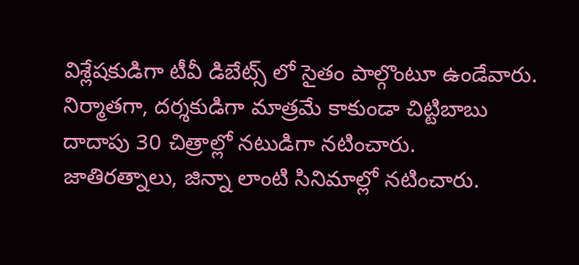విశ్లేషకుడిగా టీవీ డిబేట్స్ లో సైతం పాల్గొంటూ ఉండేవారు. నిర్మాతగా, దర్శకుడిగా మాత్రమే కాకుండా చిట్టిబాబు దాదాపు 30 చిత్రాల్లో నటుడిగా నటించారు. జాతిరత్నాలు, జిన్నా లాంటి సినిమాల్లో నటించారు.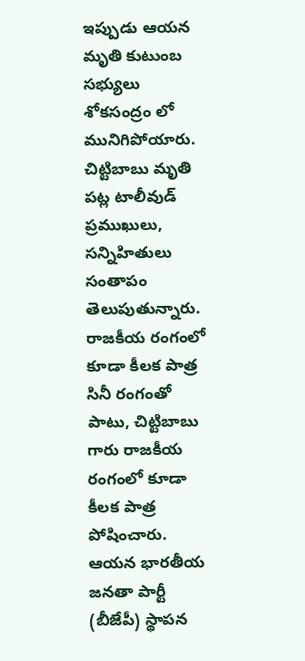ఇప్పుడు ఆయన మృతి కుటుంబ సభ్యులు శోకసంద్రం లో మునిగిపోయారు. చిట్టిబాబు మృతి పట్ల టాలీవుడ్ ప్రముఖులు, సన్నిహితులు సంతాపం తెలుపుతున్నారు.
రాజకీయ రంగంలో కూడా కీలక పాత్ర
సినీ రంగంతో పాటు, చిట్టిబాబు గారు రాజకీయ రంగంలో కూడా కీలక పాత్ర పోషించారు. ఆయన భారతీయ జనతా పార్టీ (బీజేపీ) స్థాపన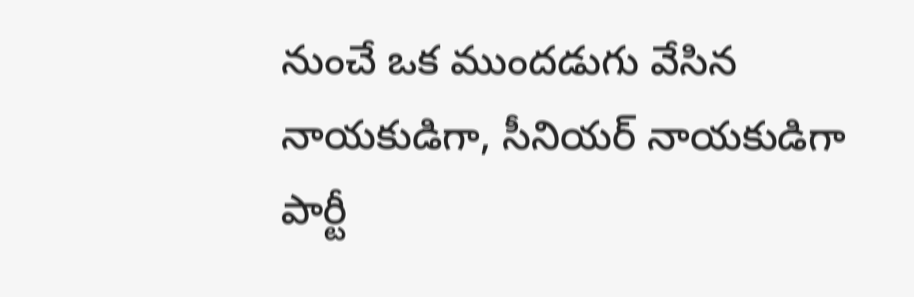నుంచే ఒక ముందడుగు వేసిన నాయకుడిగా, సీనియర్ నాయకుడిగా పార్టీ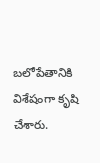బలోపేతానికి విశేషంగా కృషి చేశారు.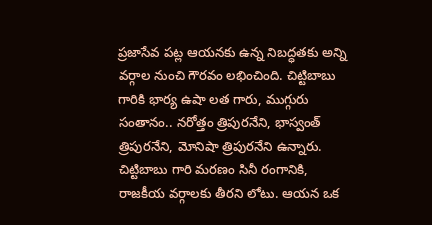ప్రజాసేవ పట్ల ఆయనకు ఉన్న నిబద్ధతకు అన్ని వర్గాల నుంచి గౌరవం లభించింది. చిట్టిబాబు గారికి భార్య ఉషా లత గారు, ముగ్గురు సంతానం.. నరోత్తం త్రిపురనేని, భాస్వంత్ త్రిపురనేని, మోనిషా త్రిపురనేని ఉన్నారు. చిట్టిబాబు గారి మరణం సినీ రంగానికి, రాజకీయ వర్గాలకు తీరని లోటు. ఆయన ఒక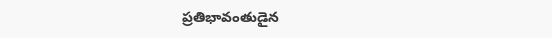ప్రతిభావంతుడైన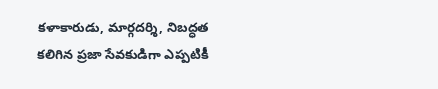కళాకారుడు, మార్గదర్శి, నిబద్ధత కలిగిన ప్రజా సేవకుడిగా ఎప్పటికీ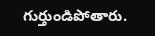గుర్తుండిపోతారు.